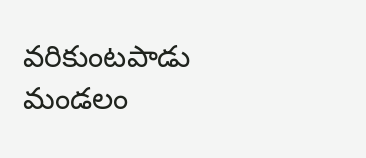వరికుంటపాడు మండలం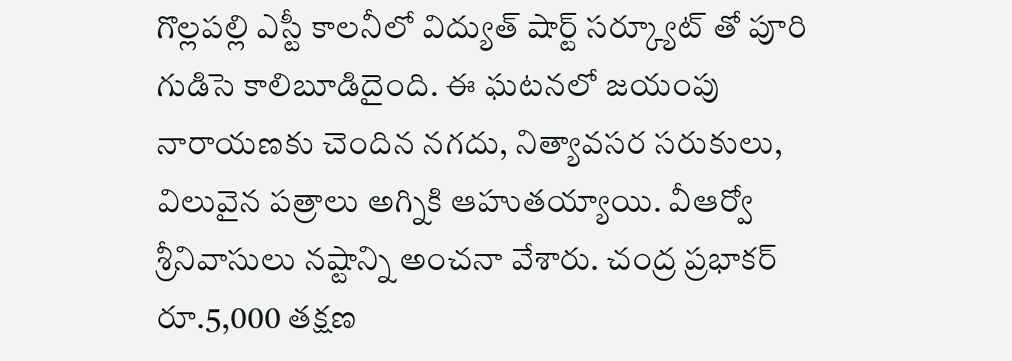గొల్లపల్లి ఎస్టీ కాలనీలో విద్యుత్ షార్ట్ సర్క్యూట్ తో పూరి గుడిసె కాలిబూడిదైంది. ఈ ఘటనలో జయంపు నారాయణకు చెందిన నగదు, నిత్యావసర సరుకులు, విలువైన పత్రాలు అగ్నికి ఆహుతయ్యాయి. వీఆర్వో శ్రీనివాసులు నష్టాన్ని అంచనా వేశారు. చంద్ర ప్రభాకర్ రూ.5,000 తక్షణ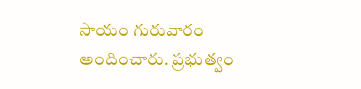సాయం గురువారం అందించారు. ప్రభుత్వం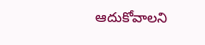ఆదుకోవాలని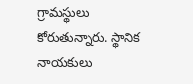గ్రామస్థులు కోరుతున్నారు. స్థానిక నాయకులు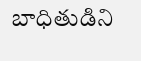బాధితుడిని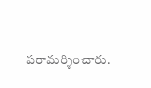పరామర్శించారు.